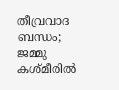തീവ്രവാദ ബന്ധം; ജമ്മു കശ്മീരിൽ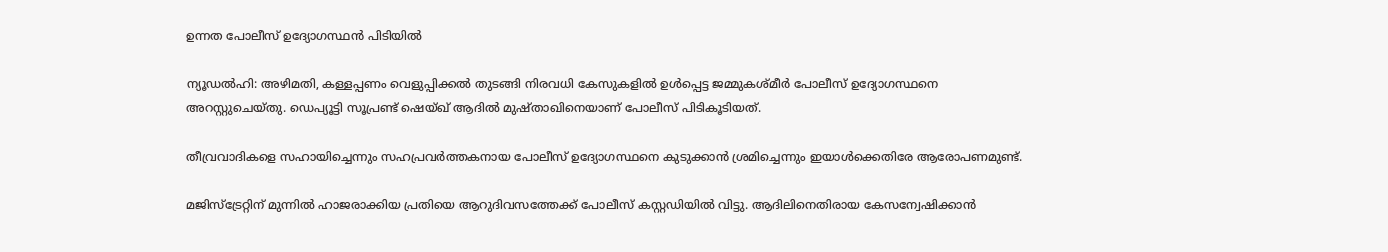ഉന്നത പോലീസ് ഉദ്യോഗസ്ഥൻ പിടിയിൽ

ന്യൂഡല്‍ഹി: അഴിമതി, കള്ളപ്പണം വെളുപ്പിക്കല്‍ തുടങ്ങി നിരവധി കേസുകളില്‍ ഉള്‍പ്പെട്ട ജമ്മുകശ്മീര്‍ പോലീസ് ഉദ്യോഗസ്ഥനെ അറസ്റ്റുചെയ്തു. ഡെപ്യൂട്ടി സൂപ്രണ്ട് ഷെയ്ഖ് ആദില്‍ മുഷ്താഖിനെയാണ് പോലീസ് പിടികൂടിയത്.

തീവ്രവാദികളെ സഹായിച്ചെന്നും സഹപ്രവര്‍ത്തകനായ പോലീസ് ഉദ്യോഗസ്ഥനെ കുടുക്കാന്‍ ശ്രമിച്ചെന്നും ഇയാള്‍ക്കെതിരേ ആരോപണമുണ്ട്.

മജിസ്ട്രേറ്റിന് മുന്നില്‍ ഹാജരാക്കിയ പ്രതിയെ ആറുദിവസത്തേക്ക് പോലീസ് കസ്റ്റഡിയില്‍ വിട്ടു. ആദിലിനെതിരായ കേസന്വേഷിക്കാന്‍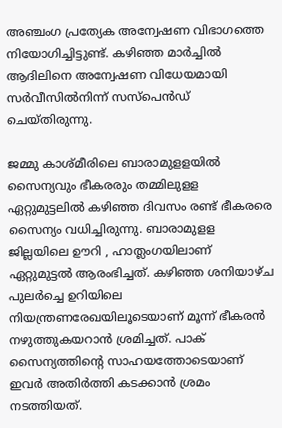അഞ്ചംഗ പ്രത്യേക അന്വേഷണ വിഭാഗത്തെ നിയോഗിച്ചിട്ടുണ്ട്. കഴിഞ്ഞ മാര്‍ച്ചില്‍ ആദിലിനെ അന്വേഷണ വിധേയമായി സര്‍വീസില്‍നിന്ന് സസ്‌പെന്‍ഡ് ചെയ്തിരുന്നു.

ജമ്മു കാശ്മീരിലെ ബാരാമുളളയില്‍ സൈന്യവും ഭീകരരും തമ്മിലുളള ഏറ്റുമുട്ടലില്‍ കഴിഞ്ഞ ദിവസം രണ്ട് ഭീകരരെ സൈന്യം വധിച്ചിരുന്നു. ബാരാമുളള ജില്ലയിലെ ഊറി , ഹാത്ലംഗയിലാണ് ഏറ്റുമുട്ടല്‍ ആരംഭിച്ചത്. കഴിഞ്ഞ ശനിയാഴ്ച പുലര്‍ച്ചെ ഉറിയിലെ നിയന്ത്രണരേഖയിലൂടെയാണ് മൂന്ന് ഭീകരന്‍ നഴുത്തുകയറാന്‍ ശ്രമിച്ചത്. പാക് സൈന്യത്തിന്റെ സാഹയത്തോടെയാണ് ഇവര്‍ അതിര്‍ത്തി കടക്കാന്‍ ശ്രമം നടത്തിയത്.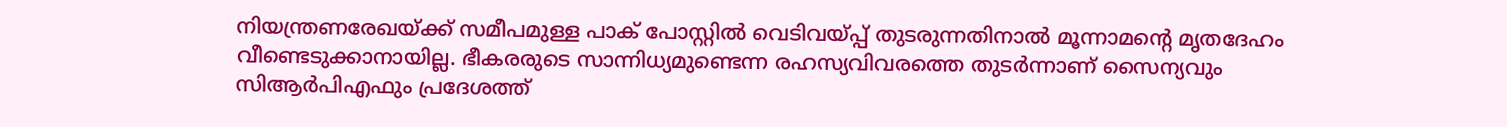നിയന്ത്രണരേഖയ്ക്ക് സമീപമുള്ള പാക് പോസ്റ്റില്‍ വെടിവയ്പ്പ് തുടരുന്നതിനാല്‍ മൂന്നാമന്റെ മൃതദേഹം വീണ്ടെടുക്കാനായില്ല. ഭീകരരുടെ സാന്നിധ്യമുണ്ടെന്ന രഹസ്യവിവരത്തെ തുടര്‍ന്നാണ് സൈന്യവും സിആര്‍പിഎഫും പ്രദേശത്ത്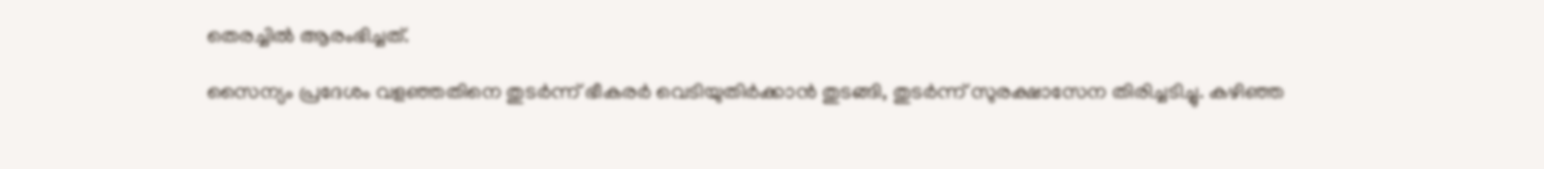തെരച്ചില്‍ ആരംഭിച്ചത്.

സൈന്യം പ്രദേശം വളഞ്ഞതിനെ തുടര്‍ന്ന് ഭീകരര്‍ വെടിയുതിര്‍ക്കാന്‍ തുടങ്ങി, തുടര്‍ന്ന് സുരക്ഷാസേന തിരിച്ചടിച്ചു. കഴിഞ്ഞ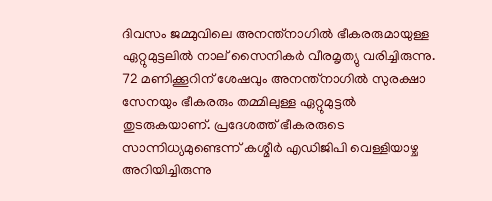ദിവസം ജമ്മുവിലെ അനന്ത്നാഗില്‍ ഭീകരരുമായുള്ള ഏറ്റുമുട്ടലില്‍ നാല് സൈനികര്‍ വീരമൃത്യു വരിച്ചിരുന്നു. 72 മണിക്കൂറിന് ശേഷവും അനന്ത്‌നാഗില്‍ സുരക്ഷാ സേനയും ഭീകരരും തമ്മിലുള്ള ഏറ്റുമുട്ടല്‍ തുടരുകയാണ്. പ്രദേശത്ത് ഭീകരരുടെ സാന്നിധ്യമുണ്ടെന്ന് കശ്മീര്‍ എഡിജിപി വെള്ളിയാഴ്ച അറിയിച്ചിരുന്നു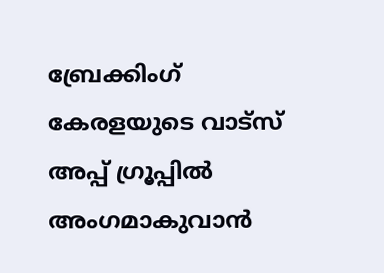ബ്രേക്കിംഗ് കേരളയുടെ വാട്സ് അപ്പ് ഗ്രൂപ്പിൽ അംഗമാകുവാൻ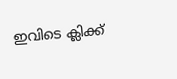ഇവിടെ ക്ലിക്ക്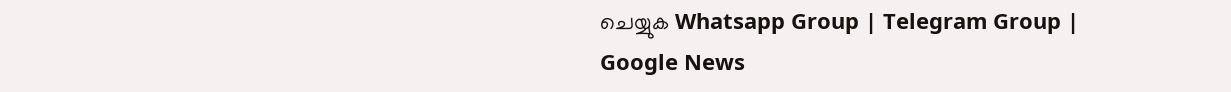ചെയ്യുക Whatsapp Group | Telegram Group | Google News